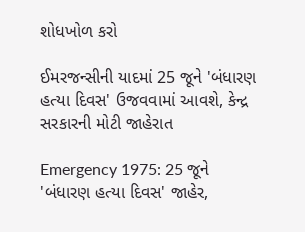શોધખોળ કરો

ઈમરજન્સીની યાદમાં 25 જૂને 'બંધારણ હત્યા દિવસ' ઉજવવામાં આવશે, કેન્દ્ર સરકારની મોટી જાહેરાત

Emergency 1975: 25 જૂને 'બંધારણ હત્યા દિવસ' જાહેર,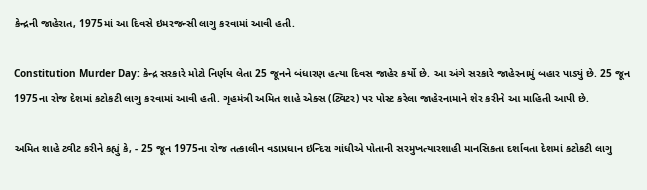કેન્દ્રની જાહેરાત, 1975માં આ દિવસે ઇમરજન્સી લાગુ કરવામાં આવી હતી.

Constitution Murder Day: કેન્દ્ર સરકારે મોટો નિર્ણય લેતા 25 જૂનને બંધારણ હત્યા દિવસ જાહેર કર્યો છે. આ અંગે સરકારે જાહેરનામું બહાર પાડ્યું છે. 25 જૂન 1975ના રોજ દેશમાં કટોકટી લાગુ કરવામાં આવી હતી. ગૃહમંત્રી અમિત શાહે એક્સ (ટ્વિટર) પર પોસ્ટ કરેલા જાહેરનામાને શેર કરીને આ માહિતી આપી છે.

અમિત શાહે ટ્વીટ કરીને કહ્યું કે, - 25 જૂન 1975ના રોજ તત્કાલીન વડાપ્રધાન ઇન્દિરા ગાંધીએ પોતાની સરમુખત્યારશાહી માનસિકતા દર્શાવતા દેશમાં કટોકટી લાગુ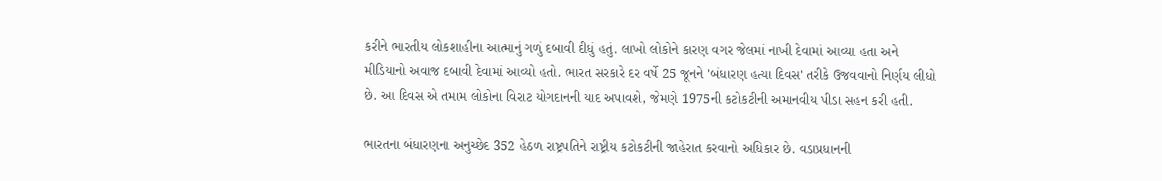કરીને ભારતીય લોકશાહીના આત્માનું ગળું દબાવી દીધું હતું. લાખો લોકોને કારણ વગર જેલમાં નાખી દેવામાં આવ્યા હતા અને મીડિયાનો અવાજ દબાવી દેવામાં આવ્યો હતો. ભારત સરકારે દર વર્ષે 25 જૂનને 'બંધારણ હત્યા દિવસ' તરીકે ઉજવવાનો નિર્ણય લીધો છે. આ દિવસ એ તમામ લોકોના વિરાટ યોગદાનની યાદ અપાવશે, જેમણે 1975ની કટોકટીની અમાનવીય પીડા સહન કરી હતી.

ભારતના બંધારણના અનુચ્છેદ 352 હેઠળ રાષ્ટ્રપતિને રાષ્ટ્રીય કટોકટીની જાહેરાત કરવાનો અધિકાર છે. વડાપ્રધાનની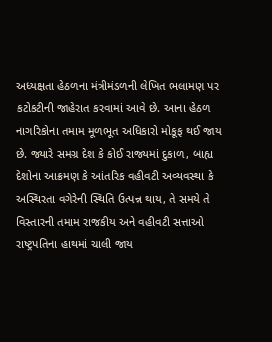અધ્યક્ષતા હેઠળના મંત્રીમંડળની લેખિત ભલામણ પર કટોકટીની જાહેરાત કરવામાં આવે છે. આના હેઠળ નાગરિકોના તમામ મૂળભૂત અધિકારો મોકૂફ થઈ જાય છે. જ્યારે સમગ્ર દેશ કે કોઈ રાજ્યમાં દુકાળ, બાહ્ય દેશોના આક્રમણ કે આંતરિક વહીવટી અવ્યવસ્થા કે અસ્થિરતા વગેરેની સ્થિતિ ઉત્પન્ન થાય, તે સમયે તે વિસ્તારની તમામ રાજકીય અને વહીવટી સત્તાઓ રાષ્ટ્રપતિના હાથમાં ચાલી જાય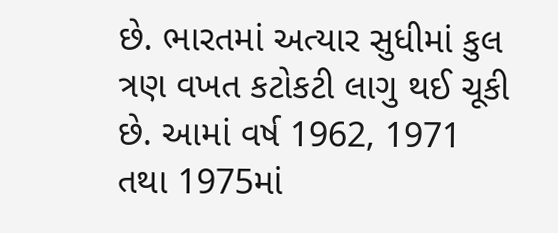છે. ભારતમાં અત્યાર સુધીમાં કુલ ત્રણ વખત કટોકટી લાગુ થઈ ચૂકી છે. આમાં વર્ષ 1962, 1971 તથા 1975માં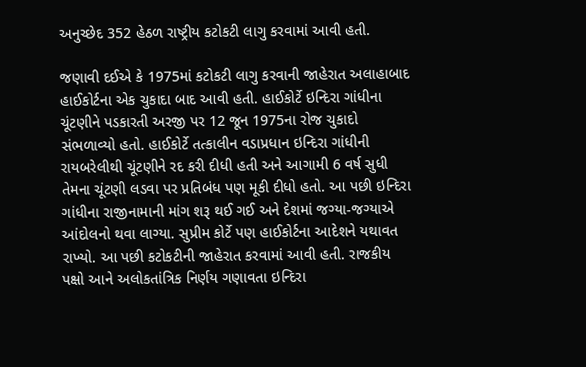અનુચ્છેદ 352 હેઠળ રાષ્ટ્રીય કટોકટી લાગુ કરવામાં આવી હતી.

જણાવી દઈએ કે 1975માં કટોકટી લાગુ કરવાની જાહેરાત અલાહાબાદ હાઈકોર્ટના એક ચુકાદા બાદ આવી હતી. હાઈકોર્ટે ઇન્દિરા ગાંધીના ચૂંટણીને પડકારતી અરજી પર 12 જૂન 1975ના રોજ ચુકાદો સંભળાવ્યો હતો. હાઈકોર્ટે તત્કાલીન વડાપ્રધાન ઇન્દિરા ગાંધીની રાયબરેલીથી ચૂંટણીને રદ કરી દીધી હતી અને આગામી 6 વર્ષ સુધી તેમના ચૂંટણી લડવા પર પ્રતિબંધ પણ મૂકી દીધો હતો. આ પછી ઇન્દિરા ગાંધીના રાજીનામાની માંગ શરૂ થઈ ગઈ અને દેશમાં જગ્યા-જગ્યાએ આંદોલનો થવા લાગ્યા. સુપ્રીમ કોર્ટે પણ હાઈકોર્ટના આદેશને યથાવત રાખ્યો. આ પછી કટોકટીની જાહેરાત કરવામાં આવી હતી. રાજકીય પક્ષો આને અલોકતાંત્રિક નિર્ણય ગણાવતા ઇન્દિરા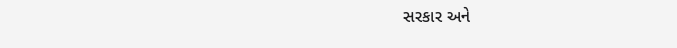સરકાર અને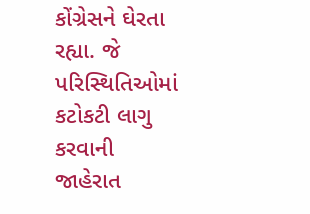કોંગ્રેસને ઘેરતા રહ્યા. જે પરિસ્થિતિઓમાં કટોકટી લાગુ કરવાની જાહેરાત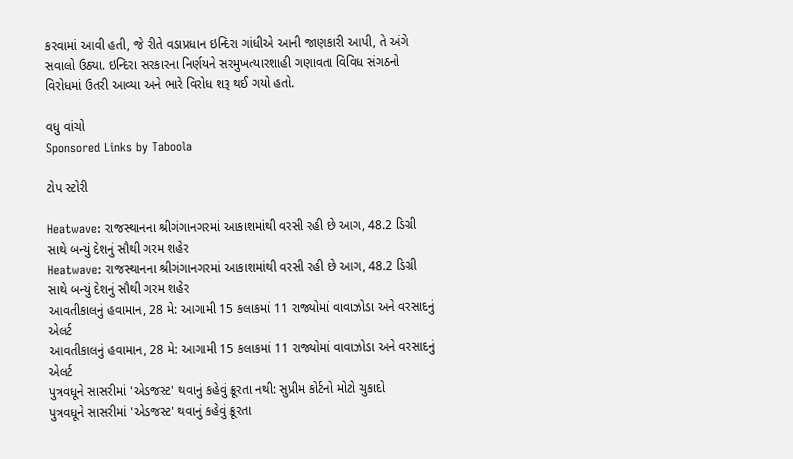કરવામાં આવી હતી, જે રીતે વડાપ્રધાન ઇન્દિરા ગાંધીએ આની જાણકારી આપી, તે અંગે સવાલો ઉઠ્યા. ઇન્દિરા સરકારના નિર્ણયને સરમુખત્યારશાહી ગણાવતા વિવિધ સંગઠનો વિરોધમાં ઉતરી આવ્યા અને ભારે વિરોધ શરૂ થઈ ગયો હતો.

વધુ વાંચો
Sponsored Links by Taboola

ટોપ સ્ટોરી

Heatwave: રાજસ્થાનના શ્રીગંગાનગરમાં આકાશમાંથી વરસી રહી છે આગ, 48.2 ડિગ્રી સાથે બન્યું દેશનું સૌથી ગરમ શહેર
Heatwave: રાજસ્થાનના શ્રીગંગાનગરમાં આકાશમાંથી વરસી રહી છે આગ, 48.2 ડિગ્રી સાથે બન્યું દેશનું સૌથી ગરમ શહેર
આવતીકાલનું હવામાન, 28 મે: આગામી 15 કલાકમાં 11 રાજ્યોમાં વાવાઝોડા અને વરસાદનું એલર્ટ
આવતીકાલનું હવામાન, 28 મે: આગામી 15 કલાકમાં 11 રાજ્યોમાં વાવાઝોડા અને વરસાદનું એલર્ટ
પુત્રવધૂને સાસરીમાં 'એડજસ્ટ' થવાનું કહેવું ક્રૂરતા નથી: સુપ્રીમ કોર્ટનો મોટો ચુકાદો
પુત્રવધૂને સાસરીમાં 'એડજસ્ટ' થવાનું કહેવું ક્રૂરતા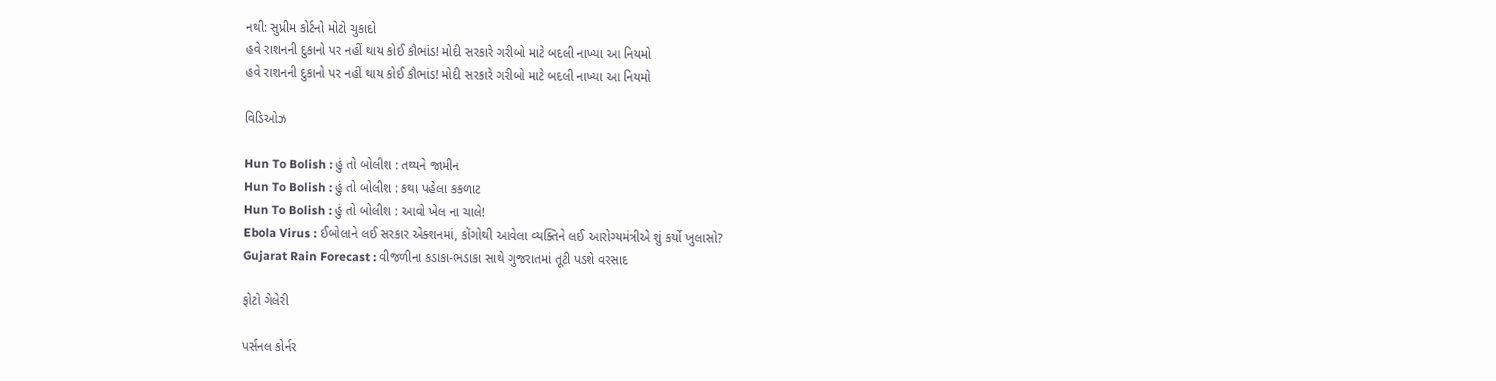નથી: સુપ્રીમ કોર્ટનો મોટો ચુકાદો
હવે રાશનની દુકાનો પર નહીં થાય કોઈ કૌભાંડ! મોદી સરકારે ગરીબો માટે બદલી નાખ્યા આ નિયમો
હવે રાશનની દુકાનો પર નહીં થાય કોઈ કૌભાંડ! મોદી સરકારે ગરીબો માટે બદલી નાખ્યા આ નિયમો

વિડિઓઝ

Hun To Bolish : હું તો બોલીશ : તથ્યને જામીન
Hun To Bolish : હું તો બોલીશ : કથા પહેલા કકળાટ
Hun To Bolish : હું તો બોલીશ : આવો ખેલ ના ચાલે!
Ebola Virus : ઈબોલાને લઈ સરકાર એક્શનમાં, કોંગોથી આવેલા વ્યક્તિને લઈ આરોગ્યમંત્રીએ શું કર્યો ખુલાસો?
Gujarat Rain Forecast : વીજળીના કડાકા-ભડાકા સાથે ગુજરાતમાં તૂટી પડશે વરસાદ

ફોટો ગેલેરી

પર્સનલ કોર્નર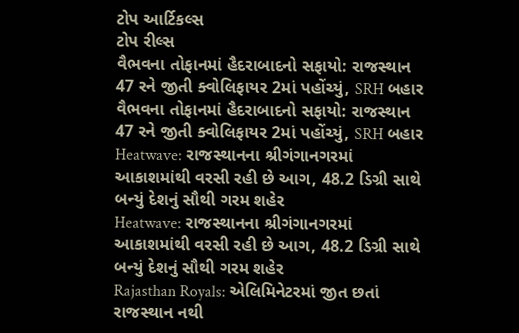ટોપ આર્ટિકલ્સ
ટોપ રીલ્સ
વૈભવના તોફાનમાં હૈદરાબાદનો સફાયો: રાજસ્થાન 47 રને જીતી ક્વોલિફાયર 2માં પહોંચ્યું, SRH બહાર
વૈભવના તોફાનમાં હૈદરાબાદનો સફાયો: રાજસ્થાન 47 રને જીતી ક્વોલિફાયર 2માં પહોંચ્યું, SRH બહાર
Heatwave: રાજસ્થાનના શ્રીગંગાનગરમાં આકાશમાંથી વરસી રહી છે આગ, 48.2 ડિગ્રી સાથે બન્યું દેશનું સૌથી ગરમ શહેર
Heatwave: રાજસ્થાનના શ્રીગંગાનગરમાં આકાશમાંથી વરસી રહી છે આગ, 48.2 ડિગ્રી સાથે બન્યું દેશનું સૌથી ગરમ શહેર
Rajasthan Royals: એલિમિનેટરમાં જીત છતાં રાજસ્થાન નથી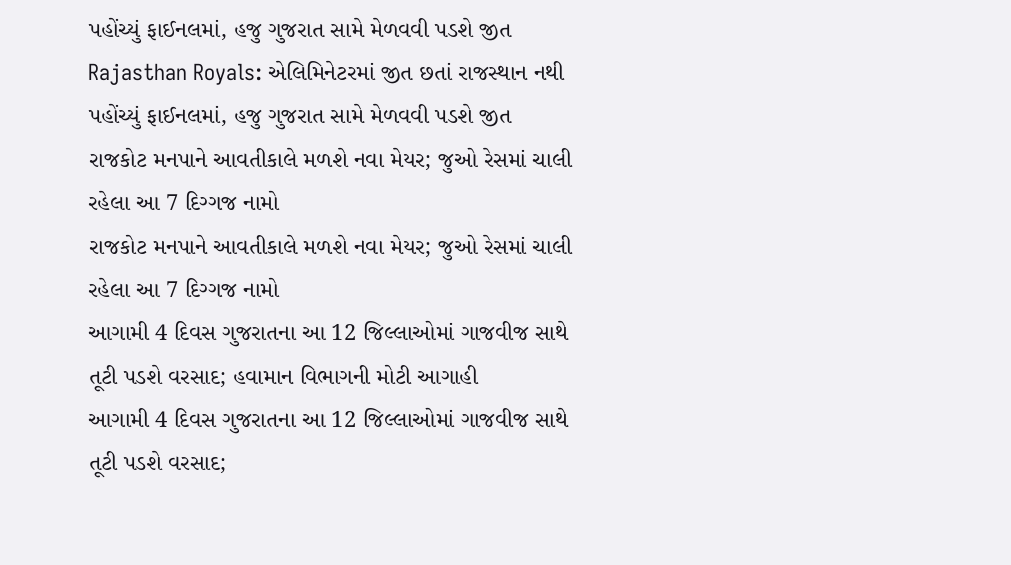પહોંચ્યું ફાઈનલમાં, હજુ ગુજરાત સામે મેળવવી પડશે જીત
Rajasthan Royals: એલિમિનેટરમાં જીત છતાં રાજસ્થાન નથી પહોંચ્યું ફાઈનલમાં, હજુ ગુજરાત સામે મેળવવી પડશે જીત
રાજકોટ મનપાને આવતીકાલે મળશે નવા મેયર; જુઓ રેસમાં ચાલી રહેલા આ 7 દિગ્ગજ નામો
રાજકોટ મનપાને આવતીકાલે મળશે નવા મેયર; જુઓ રેસમાં ચાલી રહેલા આ 7 દિગ્ગજ નામો
આગામી 4 દિવસ ગુજરાતના આ 12 જિલ્લાઓમાં ગાજવીજ સાથે તૂટી પડશે વરસાદ; હવામાન વિભાગની મોટી આગાહી
આગામી 4 દિવસ ગુજરાતના આ 12 જિલ્લાઓમાં ગાજવીજ સાથે તૂટી પડશે વરસાદ;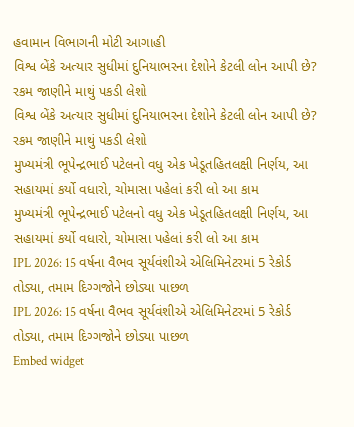હવામાન વિભાગની મોટી આગાહી
વિશ્વ બેંકે અત્યાર સુધીમાં દુનિયાભરના દેશોને કેટલી લોન આપી છે? રકમ જાણીને માથું પકડી લેશો
વિશ્વ બેંકે અત્યાર સુધીમાં દુનિયાભરના દેશોને કેટલી લોન આપી છે? રકમ જાણીને માથું પકડી લેશો
મુખ્યમંત્રી ભૂપેન્દ્રભાઈ પટેલનો વધુ એક ખેડૂતહિતલક્ષી નિર્ણય, આ સહાયમાં કર્યો વધારો, ચોમાસા પહેલાં કરી લો આ કામ
મુખ્યમંત્રી ભૂપેન્દ્રભાઈ પટેલનો વધુ એક ખેડૂતહિતલક્ષી નિર્ણય, આ સહાયમાં કર્યો વધારો, ચોમાસા પહેલાં કરી લો આ કામ
IPL 2026: 15 વર્ષના વૈભવ સૂર્યવંશીએ એલિમિનેટરમાં 5 રેકોર્ડ તોડ્યા, તમામ દિગ્ગજોને છોડ્યા પાછળ
IPL 2026: 15 વર્ષના વૈભવ સૂર્યવંશીએ એલિમિનેટરમાં 5 રેકોર્ડ તોડ્યા, તમામ દિગ્ગજોને છોડ્યા પાછળ
Embed widget